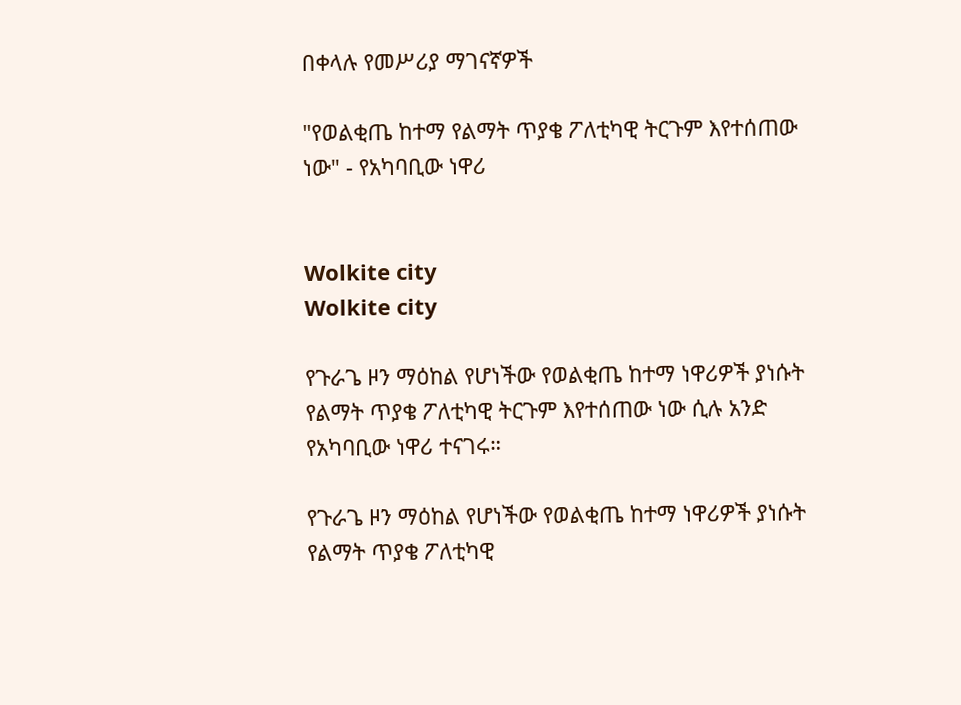በቀላሉ የመሥሪያ ማገናኛዎች

"የወልቂጤ ከተማ የልማት ጥያቄ ፖለቲካዊ ትርጉም እየተሰጠው ነው" - የአካባቢው ነዋሪ


Wolkite city
Wolkite city

የጉራጌ ዞን ማዕከል የሆነችው የወልቂጤ ከተማ ነዋሪዎች ያነሱት የልማት ጥያቄ ፖለቲካዊ ትርጉም እየተሰጠው ነው ሲሉ አንድ የአካባቢው ነዋሪ ተናገሩ።

የጉራጌ ዞን ማዕከል የሆነችው የወልቂጤ ከተማ ነዋሪዎች ያነሱት የልማት ጥያቄ ፖለቲካዊ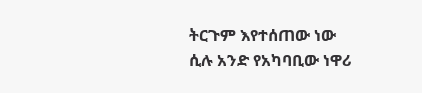ትርጉም እየተሰጠው ነው ሲሉ አንድ የአካባቢው ነዋሪ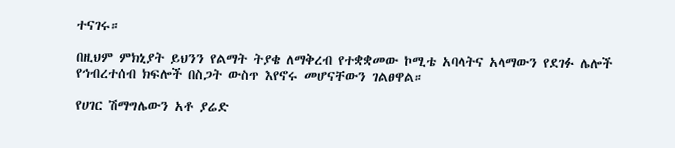ተናገሩ።

በዚህም ምክኒያት ይህንን የልማት ትያቄ ለማቅረብ የተቋቋመው ኮሚቴ አባላትና አላማውን የደገፉ ሌሎች የኅብረተሰብ ክፍሎች በስጋት ውስጥ እየኖሩ መሆናቸውን ገልፀዋል።

የሀገር ሽማግሌውን አቶ ያሬድ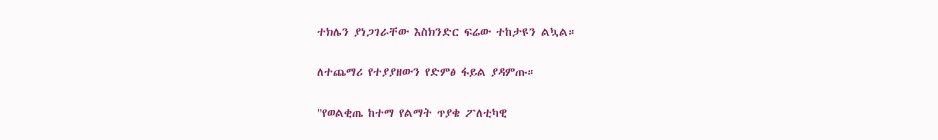ተክሌን ያነጋገራቸው እስክንድር ፍሬው ተከታዩን ልኳል።

ለተጨማሪ የተያያዘውን የድምፅ ፋይል ያዳምጡ።

"የወልቂጤ ከተማ የልማት ጥያቄ ፖለቲካዊ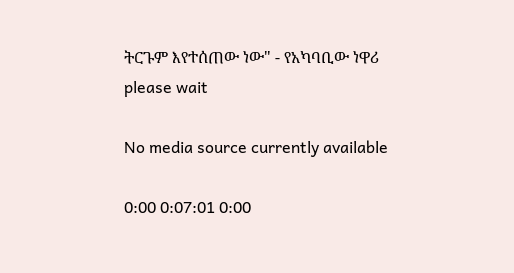ትርጉም እየተሰጠው ነው" - የአካባቢው ነዋሪ
please wait

No media source currently available

0:00 0:07:01 0:00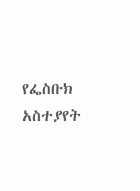የፌስቡክ አስተያየት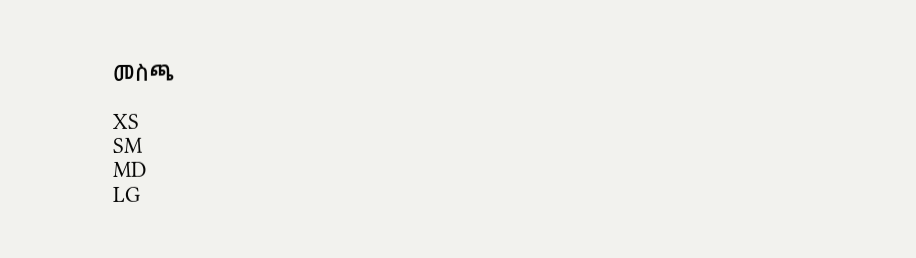መስጫ

XS
SM
MD
LG